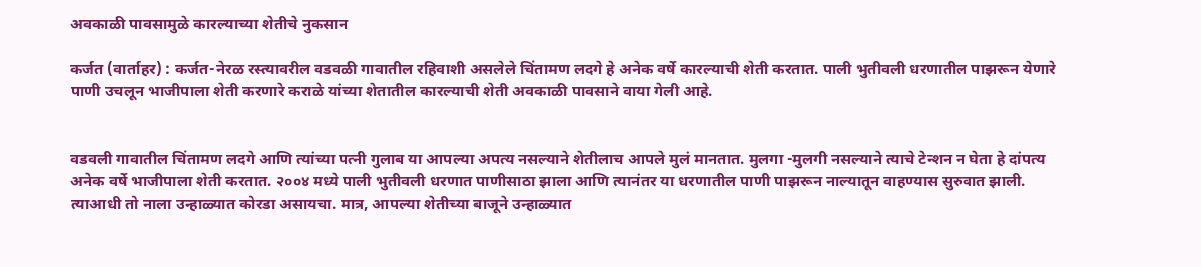अवकाळी पावसामुळे कारल्याच्या शेतीचे नुकसान

कर्जत (वार्ताहर) : कर्जत-नेरळ रस्त्यावरील वडवळी गावातील रहिवाशी असलेले चिंतामण लदगे हे अनेक वर्षे कारल्याची शेती करतात. पाली भुतीवली धरणातील पाझरून येणारे पाणी उचलून भाजीपाला शेती करणारे कराळे यांच्या शेतातील कारल्याची शेती अवकाळी पावसाने वाया गेली आहे.


वडवली गावातील चिंतामण लदगे आणि त्यांच्या पत्नी गुलाब या आपल्या अपत्य नसल्याने शेतीलाच आपले मुलं मानतात. मुलगा -मुलगी नसल्याने त्याचे टेन्शन न घेता हे दांपत्य अनेक वर्षे भाजीपाला शेती करतात. २००४ मध्ये पाली भुतीवली धरणात पाणीसाठा झाला आणि त्यानंतर या धरणातील पाणी पाझरून नाल्यातून वाहण्यास सुरुवात झाली. त्याआधी तो नाला उन्हाळ्यात कोरडा असायचा. मात्र, आपल्या शेतीच्या बाजूने उन्हाळ्यात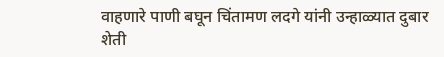वाहणारे पाणी बघून चिंतामण लदगे यांनी उन्हाळ्यात दुबार शेती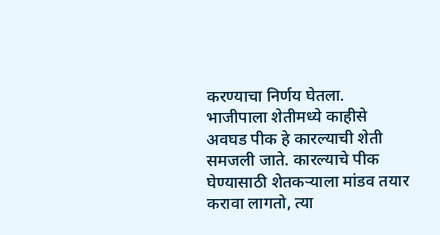करण्याचा निर्णय घेतला. भाजीपाला शेतीमध्ये काहीसे अवघड पीक हे कारल्याची शेती समजली जाते. कारल्याचे पीक घेण्यासाठी शेतकऱ्याला मांडव तयार करावा लागतो, त्या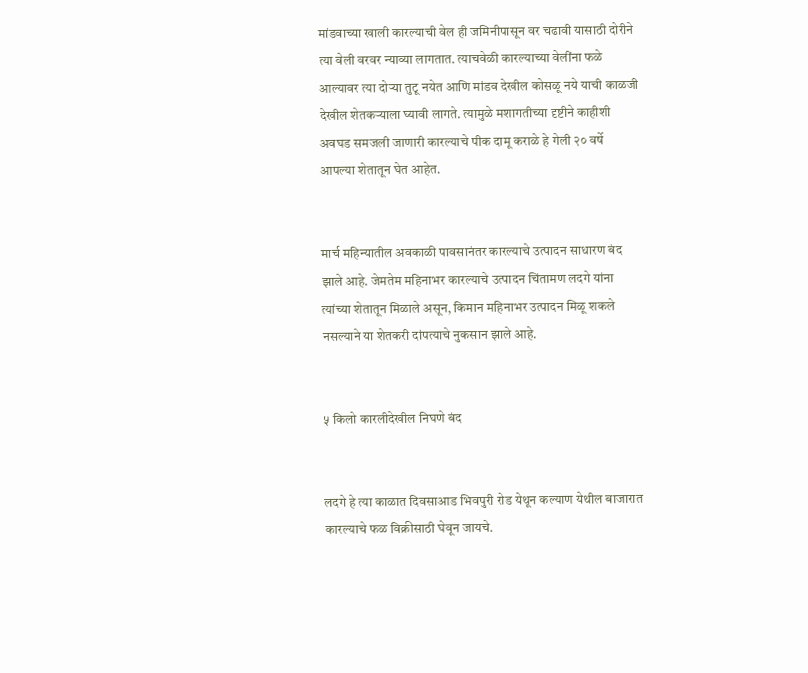मांडवाच्या खाली कारल्याची वेल ही जमिनीपासून वर चढावी यासाठी दोरीने त्या वेली वरवर न्याव्या लागतात. त्याचवेळी कारल्याच्या वेलींना फळे आल्यावर त्या दोऱ्या तुटू नयेत आणि मांडव देखील कोसळू नये याची काळजी देखील शेतकऱ्याला घ्यावी लागते. त्यामुळे मशागतीच्या दृष्टीने काहीशी अवघड समजली जाणारी कारल्याचे पीक दामू कराळे हे गेली २० वर्षे आपल्या शेतातून घेत आहेत.


मार्च महिन्यातील अवकाळी पावसानंतर कारल्याचे उत्पादन साधारण बंद झाले आहे. जेमतेम महिनाभर कारल्याचे उत्पादन चिंतामण लदगे यांना त्यांच्या शेतातून मिळाले असून, किमान महिनाभर उत्पादन मिळू शकले नसल्याने या शेतकरी दांपत्याचे नुकसान झाले आहे.


५ किलो कारलीदेखील निघणे बंद


लदगे हे त्या काळात दिवसाआड भिवपुरी रोड येथून कल्याण येथील बाजारात कारल्याचे फळ विक्रीसाठी घेवून जायचे.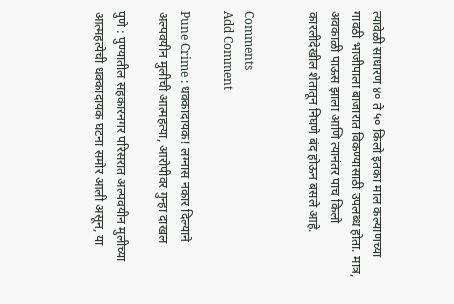त्यावेळी साधारण ४० ते ५० किलो इतका माल कल्याणच्या गावठी भाजीपाला बाजारात विकण्यासाठी उपलब्ध होता. मात्र, अवकाळी पाऊस झाला आणि त्यानंतर पाच किलो कारलीदेखील शेतातून निघणे बंद होऊन बसले आहे.


Comments
Add Comment

Pune Crime : धक्कादायक! लग्नास नकार दिल्याने अल्पवयीन मुलीची आत्महत्या, आरोपीवर गुन्हा दाखल

पुणे : पुण्यातील सहकारनगर परिसरात अल्पवयीन मुलीच्या आत्महत्येची धक्कादायक घटना समोर आली असून, या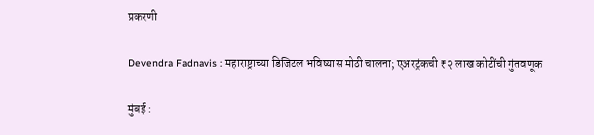प्रकरणी

Devendra Fadnavis : महाराष्ट्राच्या डिजिटल भविष्यास मोठी चालना; एअरट्रंकची ₹२ लाख कोटींची गुंतवणूक

मुंबई :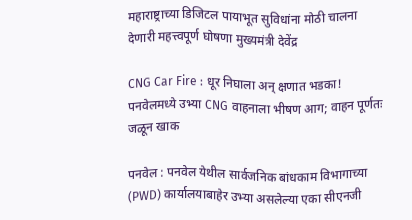महाराष्ट्राच्या डिजिटल पायाभूत सुविधांना मोठी चालना देणारी महत्त्वपूर्ण घोषणा मुख्यमंत्री देवेंद्र

CNG Car Fire : धूर निघाला अन् क्षणात भडका! पनवेलमध्ये उभ्या CNG वाहनाला भीषण आग; वाहन पूर्णतः जळून खाक

पनवेल : पनवेल येथील सार्वजनिक बांधकाम विभागाच्या (PWD) कार्यालयाबाहेर उभ्या असलेल्या एका सीएनजी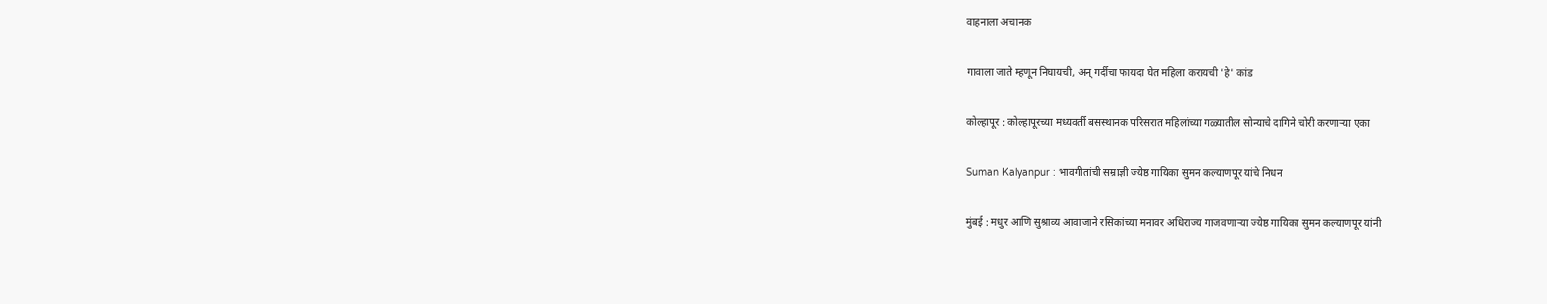वाहनाला अचानक

गावाला जाते म्हणून निघायची, अन् गर्दीचा फायदा घेत महिला करायची 'हे' कांड

कोल्हापूर : कोल्हापूरच्या मध्यवर्ती बसस्थानक परिसरात महिलांच्या गळ्यातील सोन्याचे दागिने चोरी करणाऱ्या एका

Suman Kalyanpur : भावगीतांची सम्राज्ञी ज्येष्ठ गायिका सुमन कल्याणपूर यांचे निधन

मुंबई : मधुर आणि सुश्राव्य आवाजाने रसिकांच्या मनावर अधिराज्य गाजवणाऱ्या ज्येष्ठ गायिका सुमन कल्याणपूर यांनी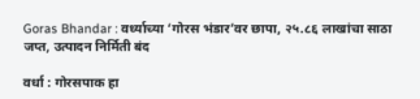Goras Bhandar : वर्ध्याच्या ‘गोरस भंडार’वर छापा, २५.८६ लाखांचा साठा जप्त, उत्पादन निर्मिती बंद

वर्धा : गोरसपाक हा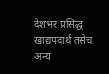देशभर प्रसिद्ध खाद्यपदार्थ तसेच अन्य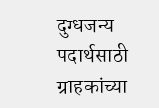दुग्धजन्य पदार्थसाठी ग्राहकांच्या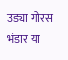उड्या गोरस भंडार या